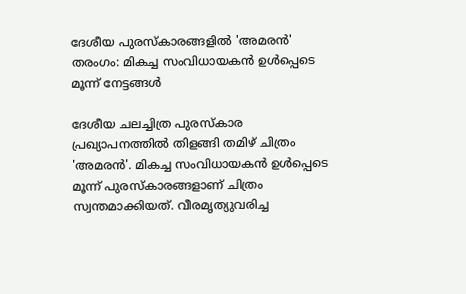ദേശീയ പുരസ്കാരങ്ങളിൽ 'അമരൻ' തരംഗം: മികച്ച സംവിധായകൻ ഉൾപ്പെടെ മൂന്ന് നേട്ടങ്ങൾ

ദേശീയ ചലച്ചിത്ര പുരസ്കാര പ്രഖ്യാപനത്തിൽ തിളങ്ങി തമിഴ് ചിത്രം 'അമരൻ'. മികച്ച സംവിധായകൻ ഉൾപ്പെടെ മൂന്ന് പുരസ്കാരങ്ങളാണ് ചിത്രം സ്വന്തമാക്കിയത്. വീരമൃത്യുവരിച്ച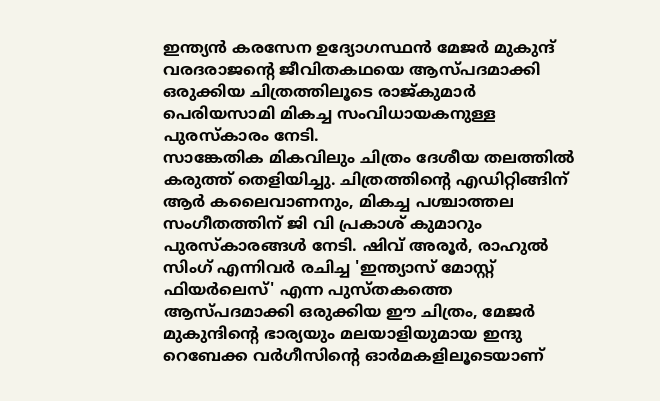ഇന്ത്യൻ കരസേന ഉദ്യോഗസ്ഥൻ മേജർ മുകുന്ദ് വരദരാജന്റെ ജീവിതകഥയെ ആസ്പദമാക്കി ഒരുക്കിയ ചിത്രത്തിലൂടെ രാജ്കുമാർ പെരിയസാമി മികച്ച സംവിധായകനുള്ള പുരസ്കാരം നേടി.
സാങ്കേതിക മികവിലും ചിത്രം ദേശീയ തലത്തിൽ കരുത്ത് തെളിയിച്ചു. ചിത്രത്തിന്റെ എഡിറ്റിങ്ങിന് ആർ കലൈവാണനും, മികച്ച പശ്ചാത്തല സംഗീതത്തിന് ജി വി പ്രകാശ് കുമാറും പുരസ്കാരങ്ങൾ നേടി. ഷിവ് അരൂർ, രാഹുൽ സിംഗ് എന്നിവർ രചിച്ച 'ഇന്ത്യാസ് മോസ്റ്റ് ഫിയർലെസ്' എന്ന പുസ്തകത്തെ ആസ്പദമാക്കി ഒരുക്കിയ ഈ ചിത്രം, മേജർ മുകുന്ദിന്റെ ഭാര്യയും മലയാളിയുമായ ഇന്ദു റെബേക്ക വർഗീസിന്റെ ഓർമകളിലൂടെയാണ്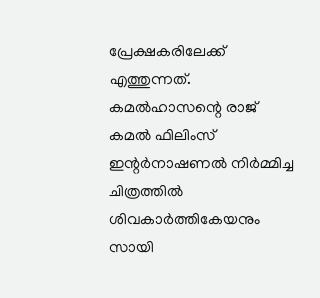പ്രേക്ഷകരിലേക്ക് എത്തുന്നത്.
കമൽഹാസന്റെ രാജ് കമൽ ഫിലിംസ് ഇന്റർനാഷണൽ നിർമ്മിച്ച ചിത്രത്തിൽ ശിവകാർത്തികേയനും സായി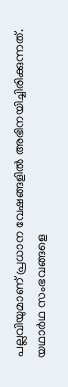പല്ലവിയുമാണ് പ്രധാന വേഷങ്ങളിൽ അഭിനയിച്ചിരിക്കുന്നത്. യഥാർഥ സംഭവങ്ങളെ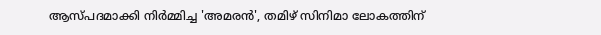ആസ്പദമാക്കി നിർമ്മിച്ച 'അമരൻ', തമിഴ് സിനിമാ ലോകത്തിന്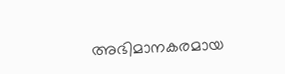അഭിമാനകരമായ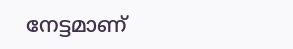നേട്ടമാണ്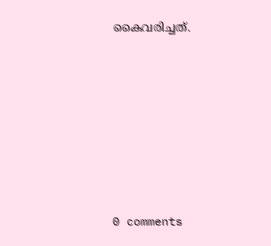കൈവരിച്ചത്.











0 comments